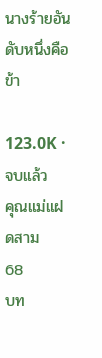นางร้ายอันดับหนึ่งคือข้า

123.0K · จบแล้ว
คุณแม่แฝดสาม
68
บท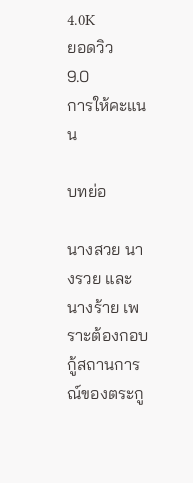4.0K
ยอดวิว
9.0
การให้คะแนน

บทย่อ

นางสวย นางรวย และนางร้าย เพราะต้องกอบกู้สถานการณ์ของตระกู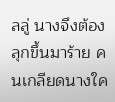ลลู่ นางจึงต้องลุกขึ้นมาร้าย คนเกลียดนางใค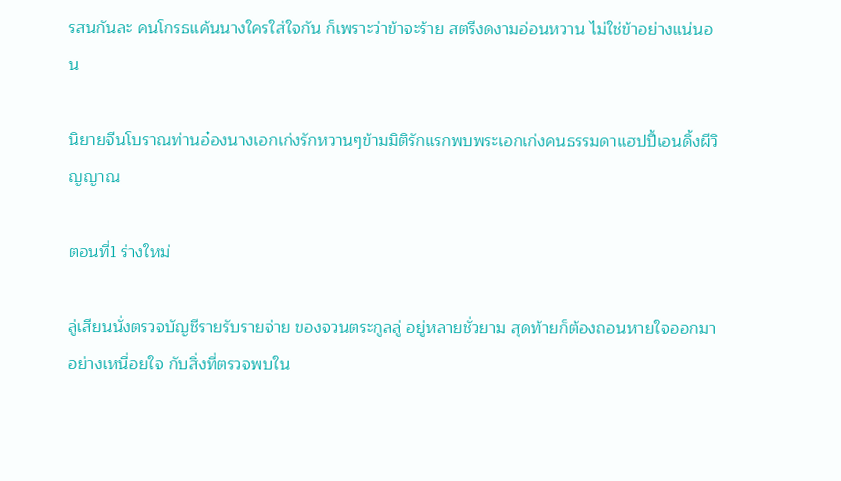รสนกันละ คนโกรธแค้นนางใครใส่ใจกัน ก็เพราะว่าข้าจะร้าย สตรีงดงามอ่อนหวาน ไม่ใช่ข้าอย่างแน่นอน

นิยายจีนโบราณท่านอ๋องนางเอกเก่งรักหวานๆข้ามมิติรักแรกพบพระเอกเก่งคนธรรมดาแฮปปี้เอนดิ้งผีวิญญาณ

ตอนที่1 ร่างใหม่

ลู่เสียนนั่งตรวจบัญชีรายรับรายจ่าย ของจวนตระกูลลู่ อยู่หลายชั่วยาม สุดท้ายก็ต้องถอนหายใจออกมาอย่างเหนื่อยใจ กับสิ่งที่ตรวจพบใน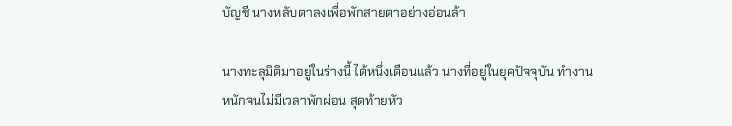บัญชี นางหลับตาลงเพื่อพักสายตาอย่างอ่อนล้า

นางทะลุมิติมาอยู่ในร่างนี้ ได้หนึ่งเดือนแล้ว นางที่อยู่ในยุคปัจจุบัน ทำงานหนักจนไม่มีเวลาพักผ่อน สุดท้ายหัว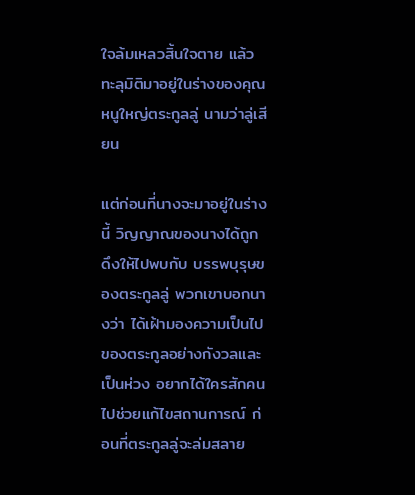ใจล้มเหลวสิ้นใจตาย แล้วทะลุมิติมาอยู่ในร่างของคุณหนูใหญ่ตระกูลลู่ นามว่าลู่เสียน

แต่ก่อนที่นางจะมาอยู่ในร่างนี้ วิญญาณของนางได้ถูกดึงให้ไปพบกับ บรรพบุรุษของตระกูลลู่ พวกเขาบอกนางว่า ได้เฝ้ามองความเป็นไปของตระกูลอย่างกังวลและเป็นห่วง อยากได้ใครสักคนไปช่วยแก้ไขสถานการณ์ ก่อนที่ตระกูลลู่จะล่มสลาย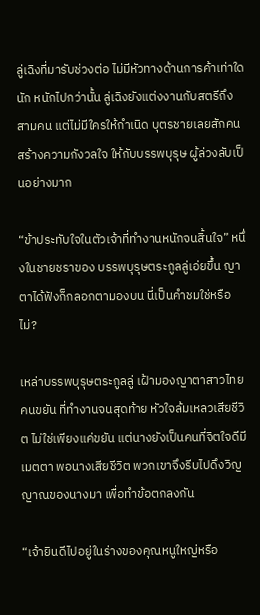ลู่เฉิงที่มารับช่วงต่อ ไม่มีหัวทางด้านการค้าเท่าใดนัก หนักไปกว่านั้น ลู่เฉิงยังแต่งงานกับสตรีถึงสามคน แต่ไม่มีใครให้กำเนิด บุตรชายเลยสักคน สร้างความกังวลใจ ให้กับบรรพบุรุษ ผู้ล่วงลับเป็นอย่างมาก

“ข้าประทับใจในตัวเจ้าที่ทำงานหนักจนสิ้นใจ” หนึ่งในชายชราของ บรรพบุรุษตระกูลลู่เอ่ยขึ้น ญาตาได้ฟังก็กลอกตามองบน นี่เป็นคำชมใช่หรือไม่?

เหล่าบรรพบุรุษตระกูลลู่ เฝ้ามองญาตาสาวไทยคนขยัน ที่ทำงานจนสุดท้าย หัวใจล้มเหลวเสียชีวิต ไม่ใช่เพียงแค่ขยัน แต่นางยังเป็นคนที่จิตใจดีมีเมตตา พอนางเสียชีวิต พวกเขาจึงรีบไปดึงวิญญาณของนางมา เพื่อทำข้อตกลงกัน

“เจ้ายินดีไปอยู่ในร่างของคุณหนูใหญ่หรือ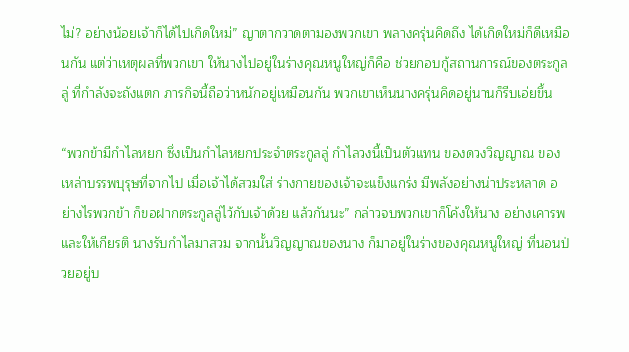ไม่? อย่างน้อยเจ้าก็ได้ไปเกิดใหม่” ญาตากวาดตามองพวกเขา พลางครุ่นคิดถึง ได้เกิดใหม่ก็ดีเหมือนกัน แต่ว่าเหตุผลที่พวกเขา ให้นางไปอยู่ในร่างคุณหนูใหญ่ก็คือ ช่วยกอบกู้สถานการณ์ของตระกูลลู่ ที่กำลังจะถังแตก ภารกิจนี้ถือว่าหนักอยู่เหมือนกัน พวกเขาเห็นนางครุ่นคิดอยู่นานก็รีบเอ่ยขึ้น

“พวกข้ามีกำไลหยก ซึ่งเป็นกำไลหยกประจำตระกูลลู่ กำไลวงนี้เป็นตัวแทน ของดวงวิญญาณ ของเหล่าบรรพบุรุษที่จากไป เมื่อเจ้าได้สวมใส่ ร่างกายของเจ้าจะแข็งแกร่ง มีพลังอย่างน่าประหลาด อย่างไรพวกข้า ก็ขอฝากตระกูลลู่ไว้กับเจ้าด้วย แล้วกันนะ” กล่าวจบพวกเขาก็โค้งให้นาง อย่างเคารพและให้เกียรติ นางรับกำไลมาสวม จากนั้นวิญญาณของนาง ก็มาอยู่ในร่างของคุณหนูใหญ่ ที่นอนป่วยอยู่บ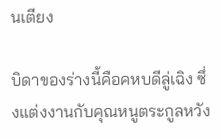นเตียง

บิดาของร่างนี้คือคหบดีลู่เฉิง ซึ่งแต่งงานกับคุณหนูตระกูลหวัง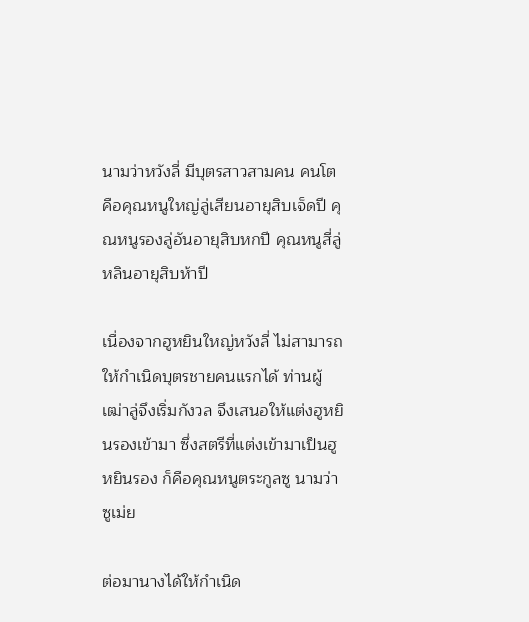นามว่าหวังลี่ มีบุตรสาวสามคน คนโตคือคุณหนูใหญ่ลู่เสียนอายุสิบเจ็ดปี คุณหนูรองลู่อันอายุสิบหกปี คุณหนูสี่ลู่หลินอายุสิบห้าปี

เนื่องจากฮูหยินใหญ่หวังลี่ ไม่สามารถให้กำเนิดบุตรชายคนแรกได้ ท่านผู้เฒ่าลู่จึงเริ่มกังวล จึงเสนอให้แต่งฮูหยินรองเข้ามา ซึ่งสตรีที่แต่งเข้ามาเป็นฮูหยินรอง ก็คือคุณหนูตระกูลซู นามว่าซูเม่ย

ต่อมานางได้ให้กำเนิด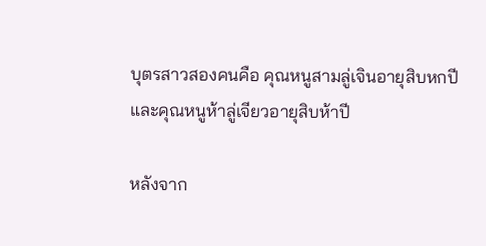บุตรสาวสองคนคือ คุณหนูสามลู่เจินอายุสิบหกปี และคุณหนูห้าลู่เจียวอายุสิบห้าปี

หลังจาก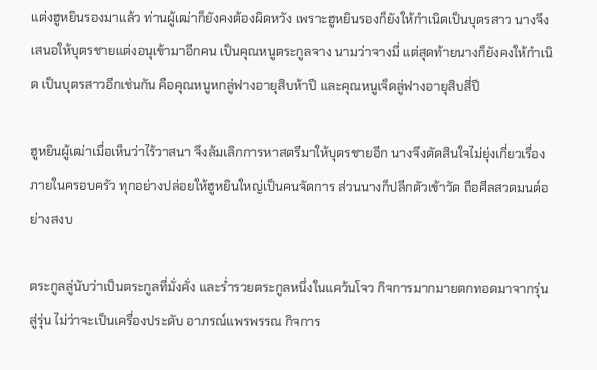แต่งฮูหยินรองมาแล้ว ท่านผู้เฒ่าก็ยังคงต้องผิดหวัง เพราะฮูหยินรองก็ยังให้กำเนิดเป็นบุตรสาว นางจึงเสนอให้บุตรชายแต่งอนุเข้ามาอีกคน เป็นคุณหนูตระกูลจาง นามว่าจางมี่ แต่สุดท้ายนางก็ยังคงให้กำเนิด เป็นบุตรสาวอีกเช่นกัน คือคุณหนูหกลู่ฟางอายุสิบห้าปี และคุณหนูเจ็ดลู่ฟางอายุสิบสี่ปี

ฮูหยินผู้เฒ่าเมื่อเห็นว่าไร้วาสนา จึงล้มเลิกการหาสตรีมาให้บุตรชายอีก นางจึงตัดสินใจไม่ยุ่งเกี่ยวเรื่องภายในครอบครัว ทุกอย่างปล่อยให้ฮูหยินใหญ่เป็นคนจัดการ ส่วนนางก็ปลีกตัวเข้าวัด ถือศีลสวดมนต์อย่างสงบ

ตระกูลลู่นับว่าเป็นตระกูลที่มั่งคั่ง และร่ำรวยตระกูลหนึ่งในแคว้นโจว กิจการมากมายตกทอดมาจากรุ่นสู่รุ่น ไม่ว่าจะเป็นเครื่องประดับ อาภรณ์แพรพรรณ กิจการ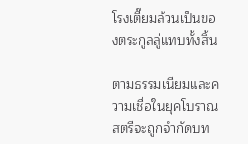โรงเตี๊ยมล้วนเป็นของตระกูลลู่แทบทั้งสิ้น

ตามธรรมเนียมและความเชื่อในยุคโบราณ สตรีจะถูกจำกัดบท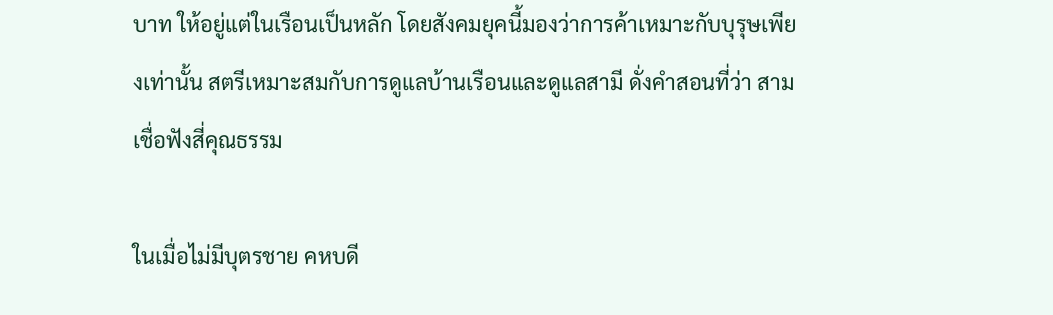บาท ให้อยู่แต่ในเรือนเป็นหลัก โดยสังคมยุคนี้มองว่าการค้าเหมาะกับบุรุษเพียงเท่านั้น สตรีเหมาะสมกับการดูแลบ้านเรือนและดูแลสามี ดั่งคำสอนที่ว่า สามเชื่อฟังสี่คุณธรรม

ในเมื่อไม่มีบุตรชาย คหบดี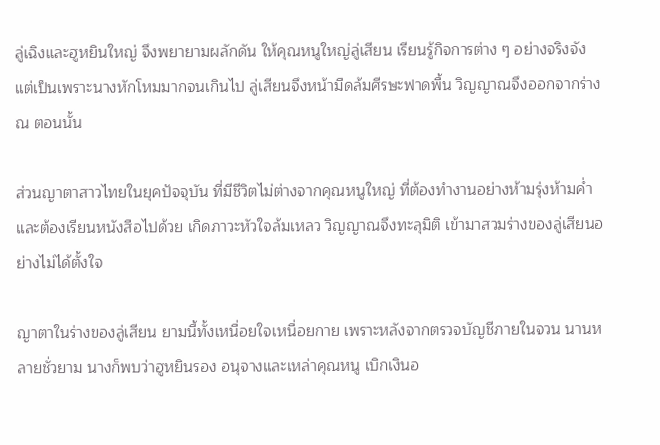ลู่เฉิงและฮูหยินใหญ่ จึงพยายามผลักดัน ให้คุณหนูใหญ่ลู่เสียน เรียนรู้กิจการต่าง ๆ อย่างจริงจัง แต่เป็นเพราะนางหักโหมมากจนเกินไป ลู่เสียนจึงหน้ามืดล้มศีรษะฟาดพื้น วิญญาณจึงออกจากร่าง ณ ตอนนั้น

ส่วนญาตาสาวไทยในยุคปัจจุบัน ที่มีชีวิตไม่ต่างจากคุณหนูใหญ่ ที่ต้องทำงานอย่างห้ามรุ่งห้ามค่ำ และต้องเรียนหนังสือไปด้วย เกิดภาวะหัวใจล้มเหลว วิญญาณจึงทะลุมิติ เข้ามาสวมร่างของลู่เสียนอย่างไม่ได้ตั้งใจ

ญาตาในร่างของลู่เสียน ยามนี้ทั้งเหนื่อยใจเหนื่อยกาย เพราะหลังจากตรวจบัญชีภายในจวน นานหลายชั่วยาม นางก็พบว่าฮูหยินรอง อนุจางและเหล่าคุณหนู เบิกเงินอ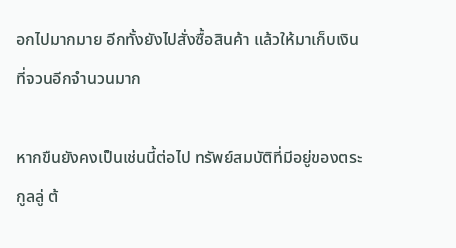อกไปมากมาย อีกทั้งยังไปสั่งซื้อสินค้า แล้วให้มาเก็บเงินที่จวนอีกจำนวนมาก

หากขืนยังคงเป็นเช่นนี้ต่อไป ทรัพย์สมบัติที่มีอยู่ของตระกูลลู่ ต้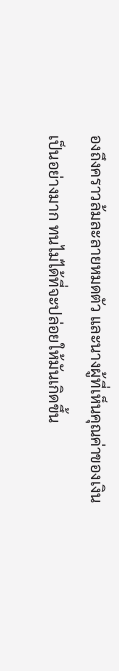องถึงคราวล้มละลายหมดตัว และนางผู้ที่เห็นคุณค่าของเงินเป็นอย่างมาก ทนไม่ได้ที่จะปล่อยให้มันเกิดขึ้น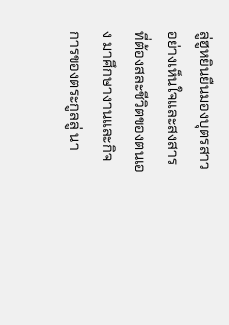ลู่ฮูหยินยืนมองบุตรสาวอย่างเห็นใจและสงสาร ที่ต้องสละชีวิตของตนเอง มาศึกษางานและกิจการของตระกูลลู่ นา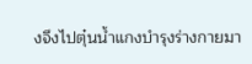งจึงไปตุ๋นน้ำแกงบำรุงร่างกายมา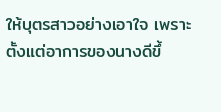ให้บุตรสาวอย่างเอาใจ เพราะตั้งแต่อาการของนางดีขึ้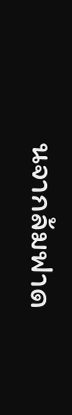นจากล้มฟาด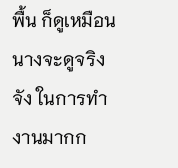พื้น ก็ดูเหมือนนางจะดูจริงจัง ในการทำงานมากก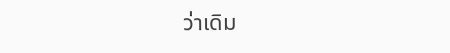ว่าเดิม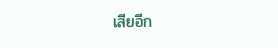เสียอีก